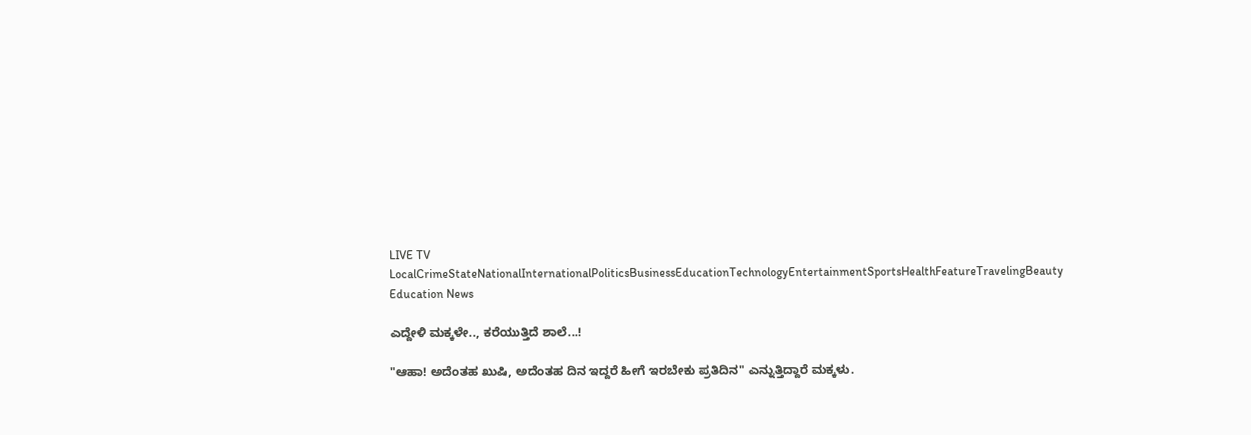LIVE TV LocalCrimeStateNationalInternationalPoliticsBusinessEducationTechnologyEntertainmentSportsHealthFeatureTravelingBeauty
Education News

ಎದ್ದೇಳಿ ಮಕ್ಕಳೇ.., ಕರೆಯುತ್ತಿದೆ ಶಾಲೆ...!

"ಆಹಾ! ಅದೆಂತಹ ಖುಷಿ, ಅದೆಂತಹ ದಿನ ಇದ್ದರೆ ಹೀಗೆ ಇರಬೇಕು ಪ್ರತಿದಿನ" ಎನ್ನುತ್ತಿದ್ದಾರೆ ಮಕ್ಕಳು.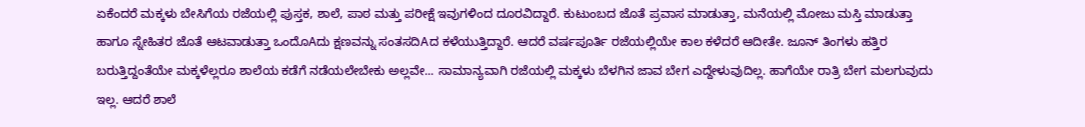ಏಕೆಂದರೆ ಮಕ್ಕಳು ಬೇಸಿಗೆಯ ರಜೆಯಲ್ಲಿ ಪುಸ್ತಕ, ಶಾಲೆ, ಪಾಠ ಮತ್ತು ಪರೀಕ್ಷೆ ಇವುಗಳಿಂದ ದೂರವಿದ್ದಾರೆ. ಕುಟುಂಬದ ಜೊತೆ ಪ್ರವಾಸ ಮಾಡುತ್ತಾ, ಮನೆಯಲ್ಲಿ ಮೋಜು ಮಸ್ತಿ ಮಾಡುತ್ತಾ ಹಾಗೂ ಸ್ನೇಹಿತರ ಜೊತೆ ಆಟವಾಡುತ್ತಾ ಒಂದೊAದು ಕ್ಷಣವನ್ನು ಸಂತಸದಿAದ ಕಳೆಯುತ್ತಿದ್ದಾರೆ. ಆದರೆ ವರ್ಷಪೂರ್ತಿ ರಜೆಯಲ್ಲಿಯೇ ಕಾಲ ಕಳೆದರೆ ಆದೀತೇ. ಜೂನ್ ತಿಂಗಳು ಹತ್ತಿರ ಬರುತ್ತಿದ್ದಂತೆಯೇ ಮಕ್ಕಳೆಲ್ಲರೂ ಶಾಲೆಯ ಕಡೆಗೆ ನಡೆಯಲೇಬೇಕು ಅಲ್ಲವೇ... ಸಾಮಾನ್ಯವಾಗಿ ರಜೆಯಲ್ಲಿ ಮಕ್ಕಳು ಬೆಳಗಿನ ಜಾವ ಬೇಗ ಎದ್ದೇಳುವುದಿಲ್ಲ. ಹಾಗೆಯೇ ರಾತ್ರಿ ಬೇಗ ಮಲಗುವುದು ಇಲ್ಲ. ಆದರೆ ಶಾಲೆ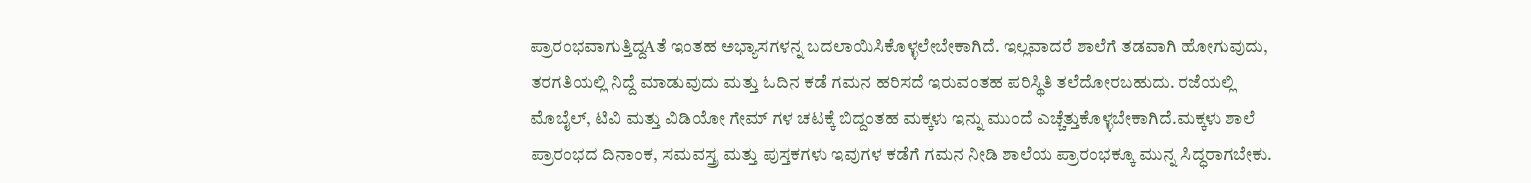ಪ್ರಾರಂಭವಾಗುತ್ತಿದ್ದAತೆ ಇಂತಹ ಅಭ್ಯಾಸಗಳನ್ನ ಬದಲಾಯಿಸಿಕೊಳ್ಳಲೇಬೇಕಾಗಿದೆ. ಇಲ್ಲವಾದರೆ ಶಾಲೆಗೆ ತಡವಾಗಿ ಹೋಗುವುದು, ತರಗತಿಯಲ್ಲಿ ನಿದ್ದೆ ಮಾಡುವುದು ಮತ್ತು ಓದಿನ ಕಡೆ ಗಮನ ಹರಿಸದೆ ಇರುವಂತಹ ಪರಿಸ್ಥಿತಿ ತಲೆದೋರಬಹುದು. ರಜೆಯಲ್ಲಿ ಮೊಬೈಲ್, ಟಿವಿ ಮತ್ತು ವಿಡಿಯೋ ಗೇಮ್ ಗಳ ಚಟಕ್ಕೆ ಬಿದ್ದಂತಹ ಮಕ್ಕಳು ಇನ್ನು ಮುಂದೆ ಎಚ್ಚೆತ್ತುಕೊಳ್ಳಬೇಕಾಗಿದೆ.ಮಕ್ಕಳು ಶಾಲೆ ಪ್ರಾರಂಭದ ದಿನಾಂಕ, ಸಮವಸ್ತ್ರ ಮತ್ತು ಪುಸ್ತಕಗಳು ಇವುಗಳ ಕಡೆಗೆ ಗಮನ ನೀಡಿ ಶಾಲೆಯ ಪ್ರಾರಂಭಕ್ಕೂ ಮುನ್ನ ಸಿದ್ಧರಾಗಬೇಕು.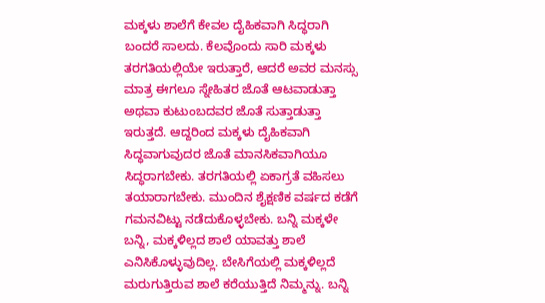ಮಕ್ಕಳು ಶಾಲೆಗೆ ಕೇವಲ ದೈಹಿಕವಾಗಿ ಸಿದ್ಧರಾಗಿ ಬಂದರೆ ಸಾಲದು. ಕೆಲವೊಂದು ಸಾರಿ ಮಕ್ಕಳು ತರಗತಿಯಲ್ಲಿಯೇ ಇರುತ್ತಾರೆ, ಆದರೆ ಅವರ ಮನಸ್ಸು ಮಾತ್ರ ಈಗಲೂ ಸ್ನೇಹಿತರ ಜೊತೆ ಆಟವಾಡುತ್ತಾ ಅಥವಾ ಕುಟುಂಬದವರ ಜೊತೆ ಸುತ್ತಾಡುತ್ತಾ ಇರುತ್ತದೆ. ಆದ್ದರಿಂದ ಮಕ್ಕಳು ದೈಹಿಕವಾಗಿ ಸಿದ್ಧವಾಗುವುದರ ಜೊತೆ ಮಾನಸಿಕವಾಗಿಯೂ ಸಿದ್ಧರಾಗಬೇಕು. ತರಗತಿಯಲ್ಲಿ ಏಕಾಗ್ರತೆ ವಹಿಸಲು ತಯಾರಾಗಬೇಕು. ಮುಂದಿನ ಶೈಕ್ಷಣಿಕ ವರ್ಷದ ಕಡೆಗೆ ಗಮನವಿಟ್ಟು ನಡೆದುಕೊಳ್ಳಬೇಕು. ಬನ್ನಿ ಮಕ್ಕಳೇ ಬನ್ನಿ, ಮಕ್ಕಳಿಲ್ಲದ ಶಾಲೆ ಯಾವತ್ತು ಶಾಲೆ ಎನಿಸಿಕೊಳ್ಳುವುದಿಲ್ಲ. ಬೇಸಿಗೆಯಲ್ಲಿ ಮಕ್ಕಳಿಲ್ಲದೆ ಮರುಗುತ್ತಿರುವ ಶಾಲೆ ಕರೆಯುತ್ತಿದೆ ನಿಮ್ಮನ್ನು. ಬನ್ನಿ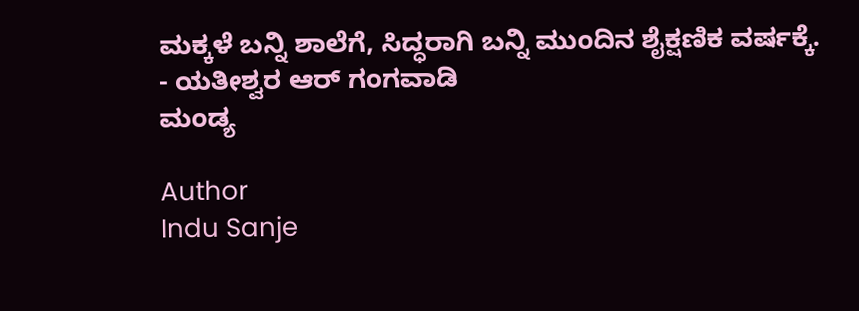ಮಕ್ಕಳೆ ಬನ್ನಿ ಶಾಲೆಗೆ, ಸಿದ್ಧರಾಗಿ ಬನ್ನಿ ಮುಂದಿನ ಶೈಕ್ಷಣಿಕ ವರ್ಷಕ್ಕೆ.
- ಯತೀಶ್ವರ ಆರ್ ಗಂಗವಾಡಿ
ಮಂಡ್ಯ

Author
Indu Sanje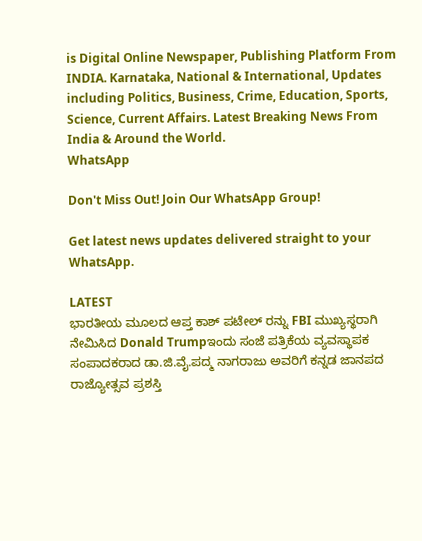is Digital Online Newspaper, Publishing Platform From INDIA. Karnataka, National & International, Updates including Politics, Business, Crime, Education, Sports, Science, Current Affairs. Latest Breaking News From India & Around the World.
WhatsApp

Don't Miss Out! Join Our WhatsApp Group!

Get latest news updates delivered straight to your WhatsApp.

LATEST
ಭಾರತೀಯ ಮೂಲದ ಆಪ್ತ ಕಾಶ್ ಪಟೇಲ್ ರನ್ನು FBI ಮುಖ್ಯಸ್ಥರಾಗಿ ನೇಮಿಸಿದ Donald Trumpಇಂದು ಸಂಜೆ ಪತ್ರಿಕೆಯ ವ್ಯವಸ್ಥಾಪಕ ಸಂಪಾದಕರಾದ ಡಾ.ಜಿ.ವೈ.ಪದ್ಮ ನಾಗರಾಜು ಅವರಿಗೆ ಕನ್ನಡ ಜಾನಪದ ರಾಜ್ಯೋತ್ಸವ ಪ್ರಶಸ್ತಿ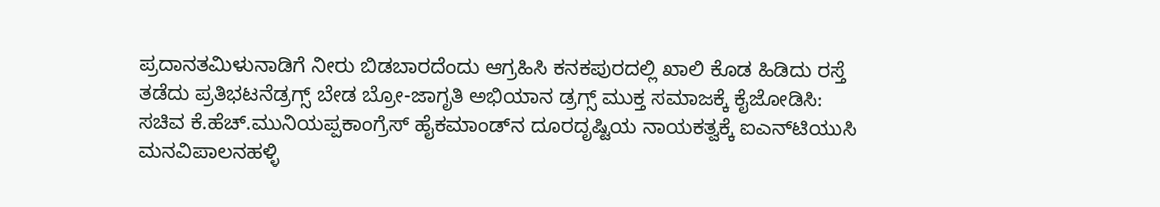ಪ್ರದಾನತಮಿಳುನಾಡಿಗೆ ನೀರು ಬಿಡಬಾರದೆಂದು ಆಗ್ರಹಿಸಿ ಕನಕಪುರದಲ್ಲಿ ಖಾಲಿ ಕೊಡ ಹಿಡಿದು ರಸ್ತೆ ತಡೆದು ಪ್ರತಿಭಟನೆಡ್ರಗ್ಸ್ ಬೇಡ ಬ್ರೋ-ಜಾಗೃತಿ ಅಭಿಯಾನ ಡ್ರಗ್ಸ್ ಮುಕ್ತ ಸಮಾಜಕ್ಕೆ ಕೈಜೋಡಿಸಿ: ಸಚಿವ ಕೆ.ಹೆಚ್.ಮುನಿಯಪ್ಪಕಾಂಗ್ರೆಸ್ ಹೈಕಮಾಂಡ್‌ನ ದೂರದೃಷ್ಟಿಯ ನಾಯಕತ್ವಕ್ಕೆ ಐಎನ್‌ಟಿಯುಸಿ ಮನವಿಪಾಲನಹಳ್ಳಿ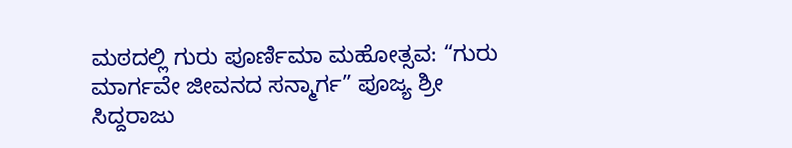ಮಠದಲ್ಲಿ ಗುರು ಪೂರ್ಣಿಮಾ ಮಹೋತ್ಸವ: “ಗುರು ಮಾರ್ಗವೇ ಜೀವನದ ಸನ್ಮಾರ್ಗ” ಪೂಜ್ಯ ಶ್ರೀ ಸಿದ್ದರಾಜು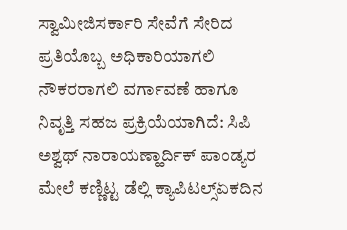ಸ್ವಾಮೀಜಿಸರ್ಕಾರಿ ಸೇವೆಗೆ ಸೇರಿದ ಪ್ರತಿಯೊಬ್ಬ ಅಧಿಕಾರಿಯಾಗಲಿ ನೌಕರರಾಗಲಿ ವರ್ಗಾವಣೆ ಹಾಗೂ ನಿವೃತ್ತಿ ಸಹಜ ಪ್ರಕ್ರಿಯೆಯಾಗಿದೆ: ಸಿಪಿ ಅಶ್ವಥ್ ನಾರಾಯಣ್ಹಾರ್ದಿಕ್ ಪಾಂಡ್ಯರ ಮೇಲೆ ಕಣ್ಣಿಟ್ಟ ಡೆಲ್ಲಿ ಕ್ಯಾಪಿಟಲ್ಸ್ಏಕದಿನ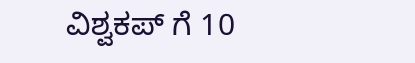ವಿಶ್ವಕಪ್ ಗೆ 10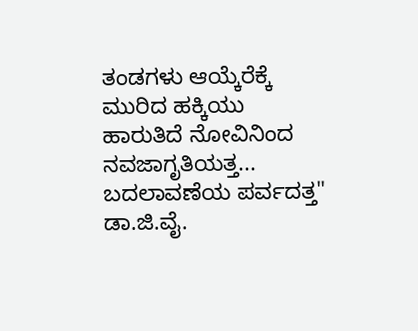ತಂಡಗಳು ಆಯ್ಕೆರೆಕ್ಕೆ ಮುರಿದ ಹಕ್ಕಿಯು ಹಾರುತಿದೆ ನೋವಿನಿಂದ ನವಜಾಗೃತಿಯತ್ತ... ಬದಲಾವಣೆಯ ಪರ್ವದತ್ತ" ಡಾ.ಜಿ.ವೈ.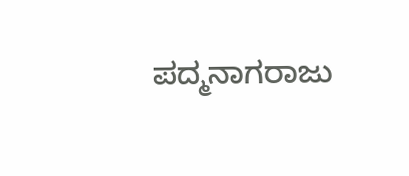ಪದ್ಮನಾಗರಾಜು